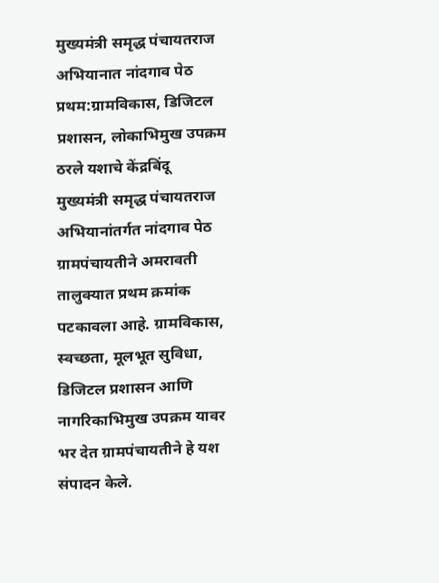मुख्यमंत्री समृद्ध पंचायतराज अभियानात नांदगाव पेठ प्रथम:ग्रामविकास, डिजिटल प्रशासन, लोकाभिमुख उपक्रम ठरले यशाचे केंद्रबिंदू
मुख्यमंत्री समृद्ध पंचायतराज अभियानांतर्गत नांदगाव पेठ ग्रामपंचायतीने अमरावती तालुक्यात प्रथम क्रमांक पटकावला आहे. ग्रामविकास, स्वच्छता, मूलभूत सुविधा, डिजिटल प्रशासन आणि नागरिकाभिमुख उपक्रम यावर भर देत ग्रामपंचायतीने हे यश संपादन केले.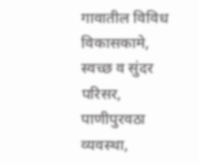गावातील विविध विकासकामे, स्वच्छ व सुंदर परिसर, पाणीपुरवठा व्यवस्था,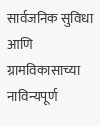सार्वजनिक सुविधा आणि ग्रामविकासाच्या नाविन्यपूर्ण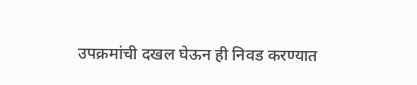उपक्रमांची दखल घेऊन ही निवड करण्यात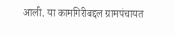आली. या कामगिरीबद्दल ग्रामपंचायत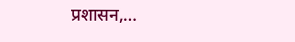प्रशासन,…